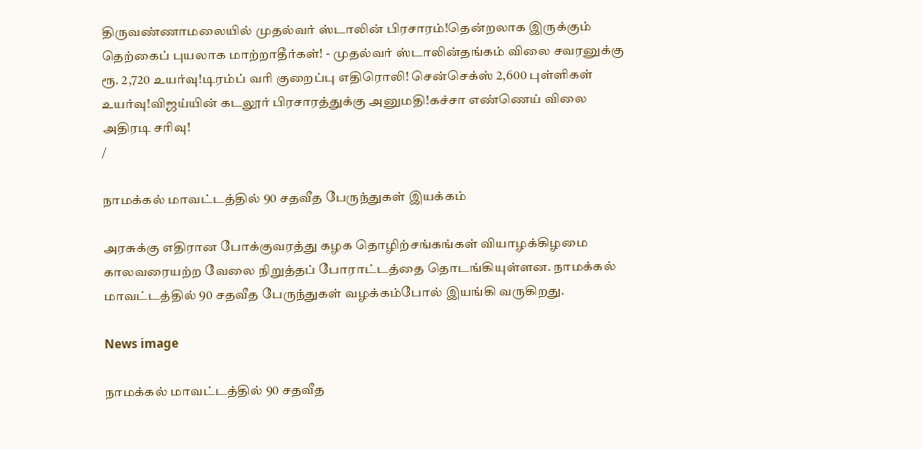திருவண்ணாமலையில் முதல்வர் ஸ்டாலின் பிரசாரம்!தென்றலாக இருக்கும் தெற்கைப் புயலாக மாற்றாதீர்கள்! - முதல்வர் ஸ்டாலின்தங்கம் விலை சவரனுக்கு ரூ. 2,720 உயர்வு!டிரம்ப் வரி குறைப்பு எதிரொலி! சென்செக்ஸ் 2,600 புள்ளிகள் உயர்வு!விஜய்யின் கடலூர் பிரசாரத்துக்கு அனுமதி!கச்சா எண்ணெய் விலை அதிரடி சரிவு!
/

நாமக்கல் மாவட்டத்தில் 90 சதவீத பேருந்துகள் இயக்கம்

அரசுக்கு எதிரான போக்குவரத்து கழக தொழிற்சங்கங்கள் வியாழக்கிழமை காலவரையற்ற வேலை நிறுத்தப் போராட்டத்தை தொடங்கியுள்ளன. நாமக்கல் மாவட்டத்தில் 90 சதவீத பேருந்துகள் வழக்கம்போல் இயங்கி வருகிறது.

News image

நாமக்கல் மாவட்டத்தில் 90 சதவீத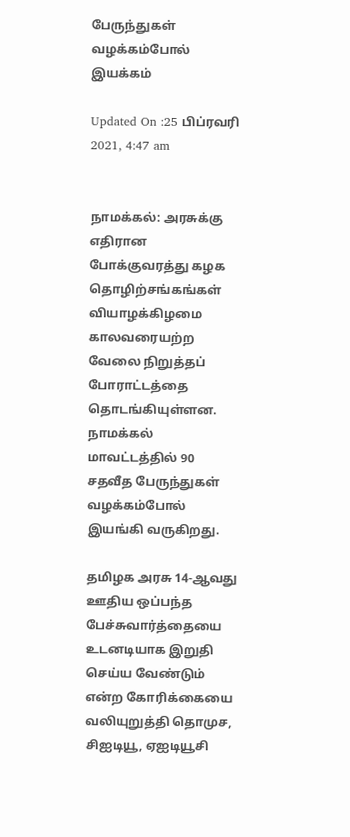பேருந்துகள் வழக்கம்போல் இயக்கம்

Updated On :25 பிப்ரவரி 2021, 4:47 am


நாமக்கல்: அரசுக்கு எதிரான போக்குவரத்து கழக தொழிற்சங்கங்கள் வியாழக்கிழமை காலவரையற்ற வேலை நிறுத்தப் போராட்டத்தை தொடங்கியுள்ளன. நாமக்கல் மாவட்டத்தில் 90 சதவீத பேருந்துகள் வழக்கம்போல் இயங்கி வருகிறது.

தமிழக அரசு 14-ஆவது ஊதிய ஒப்பந்த பேச்சுவார்த்தையை உடனடியாக இறுதி செய்ய வேண்டும் என்ற கோரிக்கையை வலியுறுத்தி தொமுச, சிஐடியூ, ஏஐடியூசி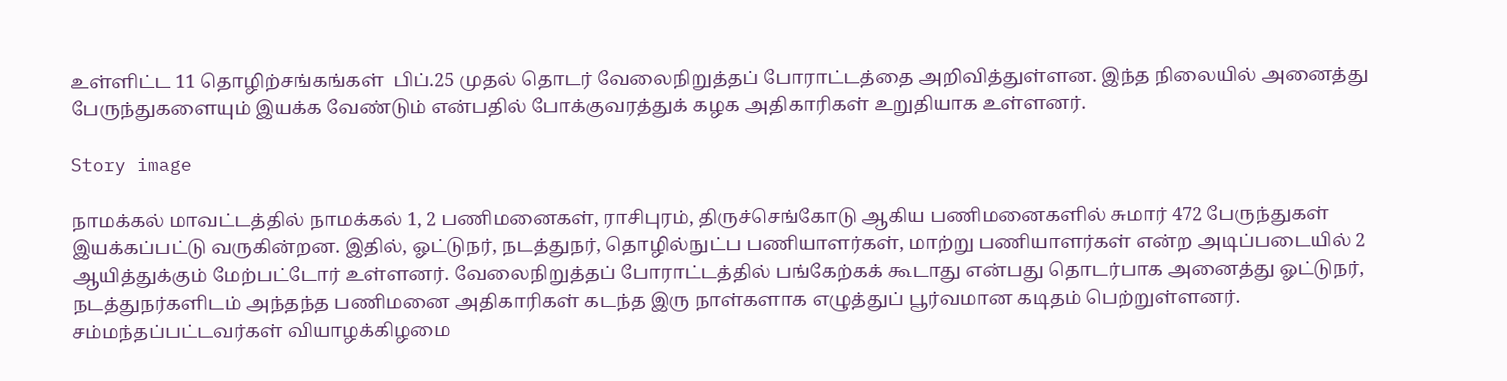உள்ளிட்ட 11 தொழிற்சங்கங்கள்  பிப்.25 முதல் தொடர் வேலைநிறுத்தப் போராட்டத்தை அறிவித்துள்ளன. இந்த நிலையில் அனைத்து பேருந்துகளையும் இயக்க வேண்டும் என்பதில் போக்குவரத்துக் கழக அதிகாரிகள் உறுதியாக உள்ளனர்.

Story image

நாமக்கல் மாவட்டத்தில் நாமக்கல் 1, 2 பணிமனைகள், ராசிபுரம், திருச்செங்கோடு ஆகிய பணிமனைகளில் சுமார் 472 பேருந்துகள் இயக்கப்பட்டு வருகின்றன. இதில், ஓட்டுநர், நடத்துநர், தொழில்நுட்ப பணியாளர்கள், மாற்று பணியாளர்கள் என்ற அடிப்படையில் 2 ஆயித்துக்கும் மேற்பட்டோர் உள்ளனர். வேலைநிறுத்தப் போராட்டத்தில் பங்கேற்கக் கூடாது என்பது தொடர்பாக அனைத்து ஓட்டுநர், நடத்துநர்களிடம் அந்தந்த பணிமனை அதிகாரிகள் கடந்த இரு நாள்களாக எழுத்துப் பூர்வமான கடிதம் பெற்றுள்ளனர். சம்மந்தப்பட்டவர்கள் வியாழக்கிழமை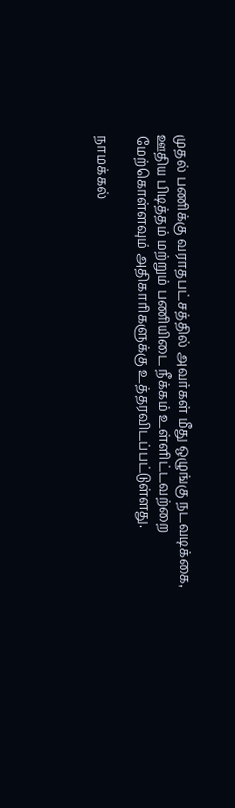முதல் பணிக்கு வராதபட்சத்தில் அவர்கள் மீது ஒழுங்கு நடவடிக்கை, ஊதிய பிடித்தம் மற்றும் பணியிடை நீக்கம் உள்ளிட்டவற்றை மேற்கொள்ளவும் அதிகாரிகளுக்கு உத்தரவிடப்பட்டுள்ளது.

நாமக்கல்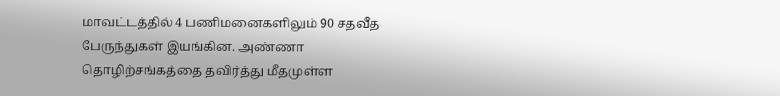மாவட்டத்தில் 4 பணிமனைகளிலும் 90 சதவீத பேருந்துகள் இயங்கின. அண்ணா தொழிற்சங்கத்தை தவிர்த்து மீதமுள்ள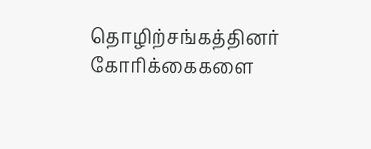தொழிற்சங்கத்தினர் கோரிக்கைகளை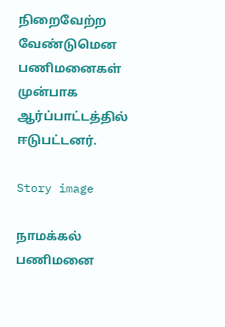நிறைவேற்ற வேண்டுமென பணிமனைகள் முன்பாக ஆர்ப்பாட்டத்தில் ஈடுபட்டனர்.

Story image

நாமக்கல் பணிமனை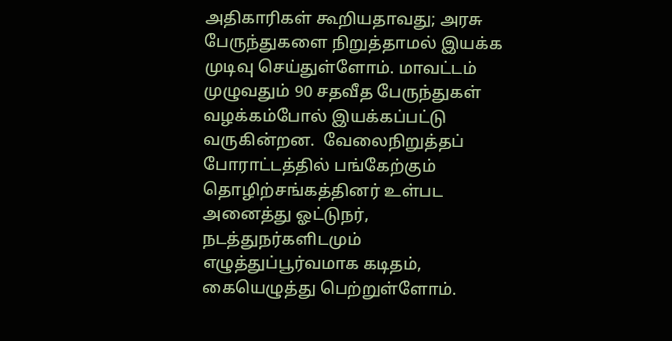அதிகாரிகள் கூறியதாவது; அரசு பேருந்துகளை நிறுத்தாமல் இயக்க முடிவு செய்துள்ளோம். மாவட்டம் முழுவதும் 90 சதவீத பேருந்துகள் வழக்கம்போல் இயக்கப்பட்டு வருகின்றன.  வேலைநிறுத்தப் போராட்டத்தில் பங்கேற்கும் தொழிற்சங்கத்தினர் உள்பட அனைத்து ஓட்டுநர், நடத்துநர்களிடமும் எழுத்துப்பூர்வமாக கடிதம், கையெழுத்து பெற்றுள்ளோம்.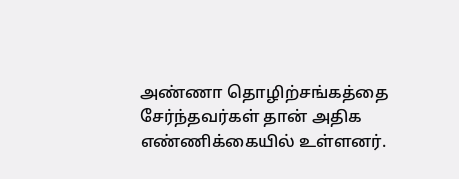அண்ணா தொழிற்சங்கத்தை சேர்ந்தவர்கள் தான் அதிக எண்ணிக்கையில் உள்ளனர்.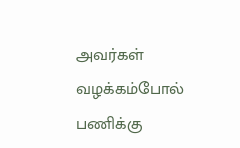அவர்கள் வழக்கம்போல் பணிக்கு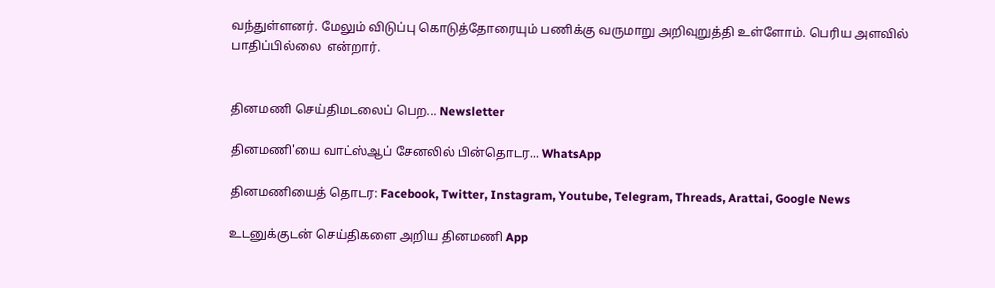வந்துள்ளனர். மேலும் விடுப்பு கொடுத்தோரையும் பணிக்கு வருமாறு அறிவுறுத்தி உள்ளோம். பெரிய அளவில் பாதிப்பில்லை  என்றார்.


தினமணி செய்திமடலைப் பெற... Newsletter

தினமணி'யை வாட்ஸ்ஆப் சேனலில் பின்தொடர... WhatsApp

தினமணியைத் தொடர: Facebook, Twitter, Instagram, Youtube, Telegram, Threads, Arattai, Google News

உடனுக்குடன் செய்திகளை அறிய தினமணி App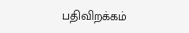பதிவிறக்கம்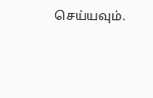செய்யவும்.